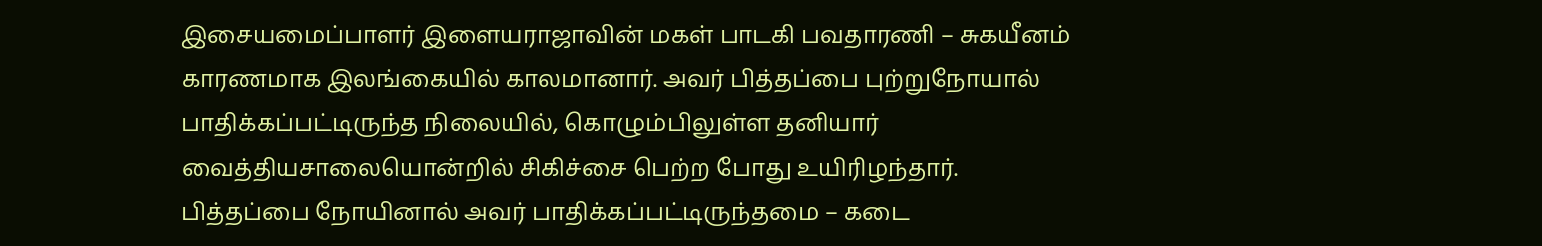இசையமைப்பாளர் இளையராஜாவின் மகள் பாடகி பவதாரணி – சுகயீனம் காரணமாக இலங்கையில் காலமானார். அவர் பித்தப்பை புற்றுநோயால் பாதிக்கப்பட்டிருந்த நிலையில், கொழும்பிலுள்ள தனியார் வைத்தியசாலையொன்றில் சிகிச்சை பெற்ற போது உயிரிழந்தார்.
பித்தப்பை நோயினால் அவர் பாதிக்கப்பட்டிருந்தமை – கடை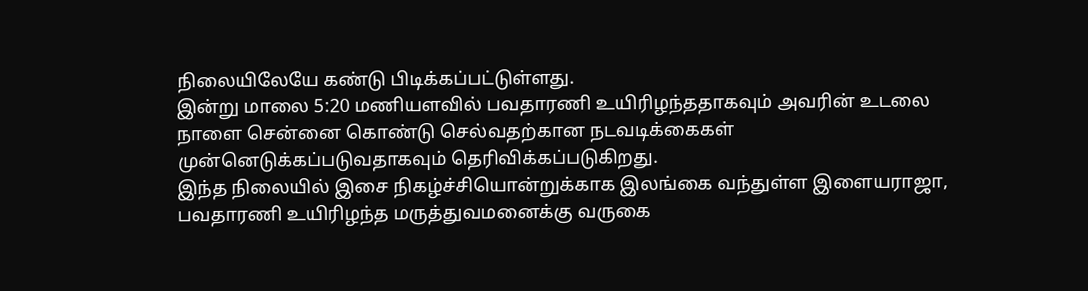நிலையிலேயே கண்டு பிடிக்கப்பட்டுள்ளது.
இன்று மாலை 5:20 மணியளவில் பவதாரணி உயிரிழந்ததாகவும் அவரின் உடலை நாளை சென்னை கொண்டு செல்வதற்கான நடவடிக்கைகள் முன்னெடுக்கப்படுவதாகவும் தெரிவிக்கப்படுகிறது.
இந்த நிலையில் இசை நிகழ்ச்சியொன்றுக்காக இலங்கை வந்துள்ள இளையராஜா, பவதாரணி உயிரிழந்த மருத்துவமனைக்கு வருகை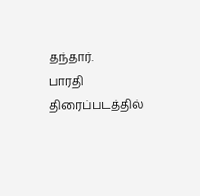தந்தார்.
பாரதி திரைப்படத்தில்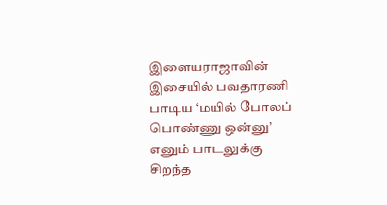இளையராஜாவின் இசையில் பவதாரணி பாடிய ‘மயில் போலப் பொண்ணு ஒன்னு’ எனும் பாடலுக்கு சிறந்த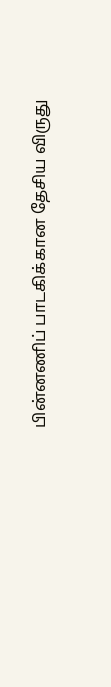பின்னணிப் பாடகிக்கான தேசிய விருது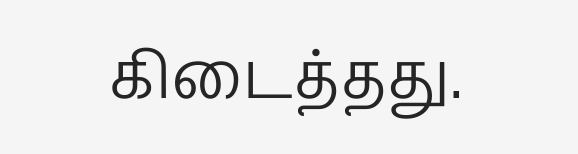கிடைத்தது.